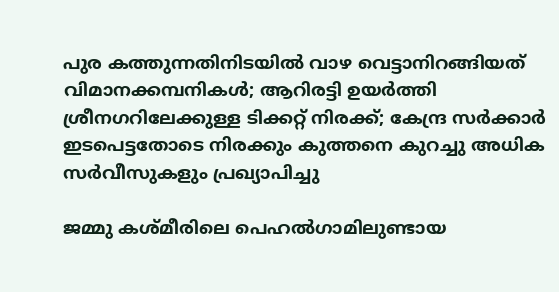പുര കത്തുന്നതിനിടയില്‍ വാഴ വെട്ടാനിറങ്ങിയത് വിമാനക്കമ്പനികള്‍; ആറിരട്ടി ഉയര്‍ത്തി ശ്രീനഗറിലേക്കുള്ള ടിക്കറ്റ് നിരക്ക്; കേന്ദ്ര സര്‍ക്കാര്‍ ഇടപെട്ടതോടെ നിരക്കും കുത്തനെ കുറച്ചു അധിക സര്‍വീസുകളും പ്രഖ്യാപിച്ചു

ജമ്മു കശ്മീരിലെ പെഹല്‍ഗാമിലുണ്ടായ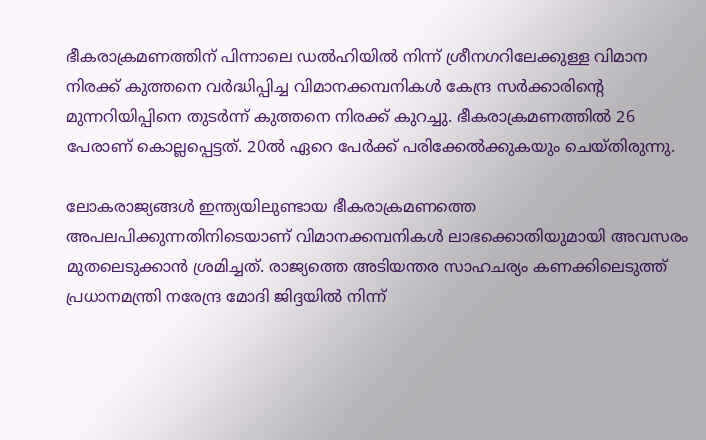ഭീകരാക്രമണത്തിന് പിന്നാലെ ഡല്‍ഹിയില്‍ നിന്ന് ശ്രീനഗറിലേക്കുള്ള വിമാന നിരക്ക് കുത്തനെ വര്‍ദ്ധിപ്പിച്ച വിമാനക്കമ്പനികള്‍ കേന്ദ്ര സര്‍ക്കാരിന്റെ മുന്നറിയിപ്പിനെ തുടര്‍ന്ന് കുത്തനെ നിരക്ക് കുറച്ചു. ഭീകരാക്രമണത്തില്‍ 26 പേരാണ് കൊല്ലപ്പെട്ടത്. 20ല്‍ ഏറെ പേര്‍ക്ക് പരിക്കേല്‍ക്കുകയും ചെയ്തിരുന്നു.

ലോകരാജ്യങ്ങള്‍ ഇന്ത്യയിലുണ്ടായ ഭീകരാക്രമണത്തെ അപലപിക്കുന്നതിനിടെയാണ് വിമാനക്കമ്പനികള്‍ ലാഭക്കൊതിയുമായി അവസരം മുതലെടുക്കാന്‍ ശ്രമിച്ചത്. രാജ്യത്തെ അടിയന്തര സാഹചര്യം കണക്കിലെടുത്ത് പ്രധാനമന്ത്രി നരേന്ദ്ര മോദി ജിദ്ദയില്‍ നിന്ന്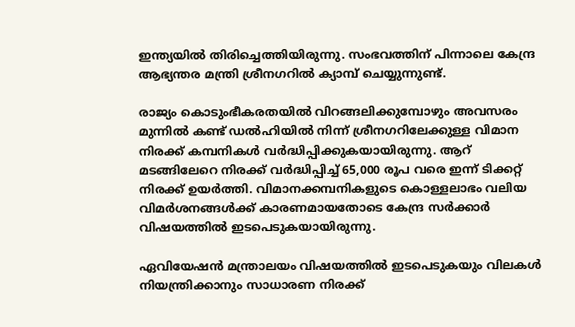ഇന്ത്യയില്‍ തിരിച്ചെത്തിയിരുന്നു. സംഭവത്തിന് പിന്നാലെ കേന്ദ്ര ആഭ്യന്തര മന്ത്രി ശ്രീനഗറില്‍ ക്യാമ്പ് ചെയ്യുന്നുണ്ട്.

രാജ്യം കൊടുംഭീകരതയില്‍ വിറങ്ങലിക്കുമ്പോഴും അവസരം മുന്നില്‍ കണ്ട് ഡല്‍ഹിയില്‍ നിന്ന് ശ്രീനഗറിലേക്കുള്ള വിമാന നിരക്ക് കമ്പനികള്‍ വര്‍ദ്ധിപ്പിക്കുകയായിരുന്നു. ആറ് മടങ്ങിലേറെ നിരക്ക് വര്‍ദ്ധിപ്പിച്ച് 65,000 രൂപ വരെ ഇന്ന് ടിക്കറ്റ് നിരക്ക് ഉയര്‍ത്തി. വിമാനക്കമ്പനികളുടെ കൊള്ളലാഭം വലിയ വിമര്‍ശനങ്ങള്‍ക്ക് കാരണമായതോടെ കേന്ദ്ര സര്‍ക്കാര്‍ വിഷയത്തില്‍ ഇടപെടുകയായിരുന്നു.

ഏവിയേഷന്‍ മന്ത്രാലയം വിഷയത്തില്‍ ഇടപെടുകയും വിലകള്‍ നിയന്ത്രിക്കാനും സാധാരണ നിരക്ക്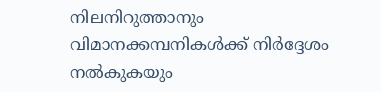നിലനിറുത്താനും വിമാനക്കമ്പനികള്‍ക്ക് നിര്‍ദ്ദേശം നല്‍കുകയും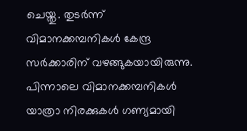ചെയ്തു. തുടര്‍ന്ന് വിമാനക്കമ്പനികള്‍ കേന്ദ്ര സര്‍ക്കാരിന് വഴങ്ങുകയായിരുന്നു. പിന്നാലെ വിമാനക്കമ്പനികള്‍ യാത്രാ നിരക്കുകള്‍ ഗണ്യമായി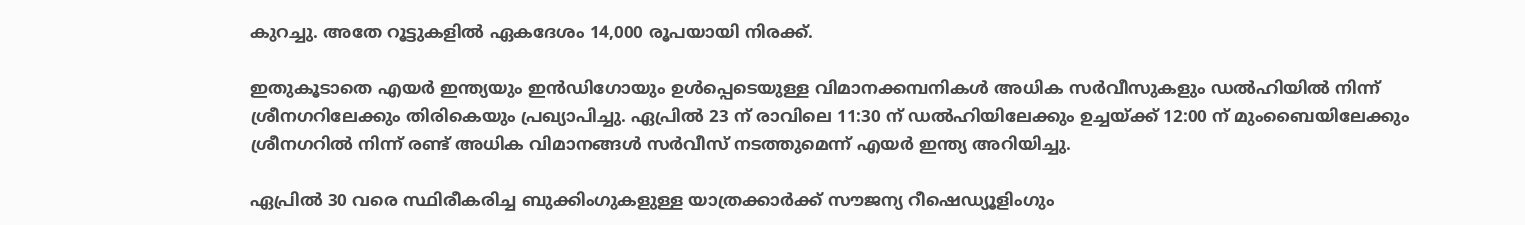കുറച്ചു. അതേ റൂട്ടുകളില്‍ ഏകദേശം 14,000 രൂപയായി നിരക്ക്.

ഇതുകൂടാതെ എയര്‍ ഇന്ത്യയും ഇന്‍ഡിഗോയും ഉള്‍പ്പെടെയുള്ള വിമാനക്കമ്പനികള്‍ അധിക സര്‍വീസുകളും ഡല്‍ഹിയില്‍ നിന്ന് ശ്രീനഗറിലേക്കും തിരികെയും പ്രഖ്യാപിച്ചു. ഏപ്രില്‍ 23 ന് രാവിലെ 11:30 ന് ഡല്‍ഹിയിലേക്കും ഉച്ചയ്ക്ക് 12:00 ന് മുംബൈയിലേക്കും ശ്രീനഗറില്‍ നിന്ന് രണ്ട് അധിക വിമാനങ്ങള്‍ സര്‍വീസ് നടത്തുമെന്ന് എയര്‍ ഇന്ത്യ അറിയിച്ചു.

ഏപ്രില്‍ 30 വരെ സ്ഥിരീകരിച്ച ബുക്കിംഗുകളുള്ള യാത്രക്കാര്‍ക്ക് സൗജന്യ റീഷെഡ്യൂളിംഗും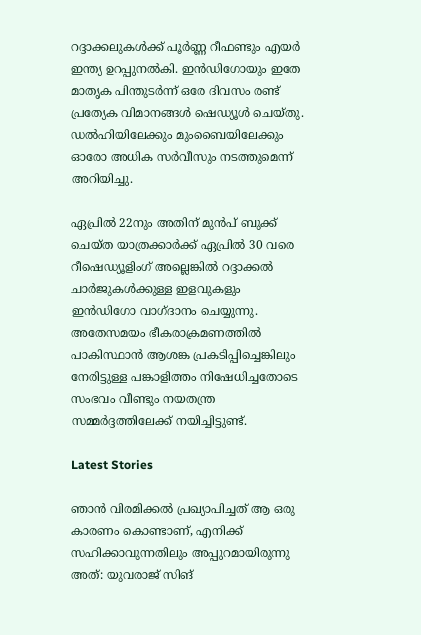റദ്ദാക്കലുകള്‍ക്ക് പൂര്‍ണ്ണ റീഫണ്ടും എയര്‍ ഇന്ത്യ ഉറപ്പുനല്‍കി. ഇന്‍ഡിഗോയും ഇതേ മാതൃക പിന്തുടര്‍ന്ന് ഒരേ ദിവസം രണ്ട് പ്രത്യേക വിമാനങ്ങള്‍ ഷെഡ്യൂള്‍ ചെയ്തു. ഡല്‍ഹിയിലേക്കും മുംബൈയിലേക്കും ഓരോ അധിക സര്‍വീസും നടത്തുമെന്ന് അറിയിച്ചു.

ഏപ്രില്‍ 22നും അതിന് മുന്‍പ് ബുക്ക് ചെയ്ത യാത്രക്കാര്‍ക്ക് ഏപ്രില്‍ 30 വരെ റീഷെഡ്യൂളിംഗ് അല്ലെങ്കില്‍ റദ്ദാക്കല്‍ ചാര്‍ജുകള്‍ക്കുള്ള ഇളവുകളും ഇന്‍ഡിഗോ വാഗ്ദാനം ചെയ്യുന്നു. അതേസമയം ഭീകരാക്രമണത്തില്‍ പാകിസ്ഥാന്‍ ആശങ്ക പ്രകടിപ്പിച്ചെങ്കിലും നേരിട്ടുള്ള പങ്കാളിത്തം നിഷേധിച്ചതോടെ സംഭവം വീണ്ടും നയതന്ത്ര സമ്മര്‍ദ്ദത്തിലേക്ക് നയിച്ചിട്ടുണ്ട്.

Latest Stories

ഞാൻ വിരമിക്കൽ പ്രഖ്യാപിച്ചത് ആ ഒരു കാരണം കൊണ്ടാണ്, എനിക്ക് സഹിക്കാവുന്നതിലും അപ്പുറമായിരുന്നു അത്: യുവരാജ് സിങ്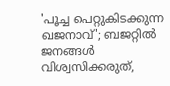'പൂച്ച പെറ്റുകിട‌ക്കുന്ന ഖജനാവ്'; ബജറ്റിൽ ജനങ്ങൾ വിശ്വസിക്കരുത്,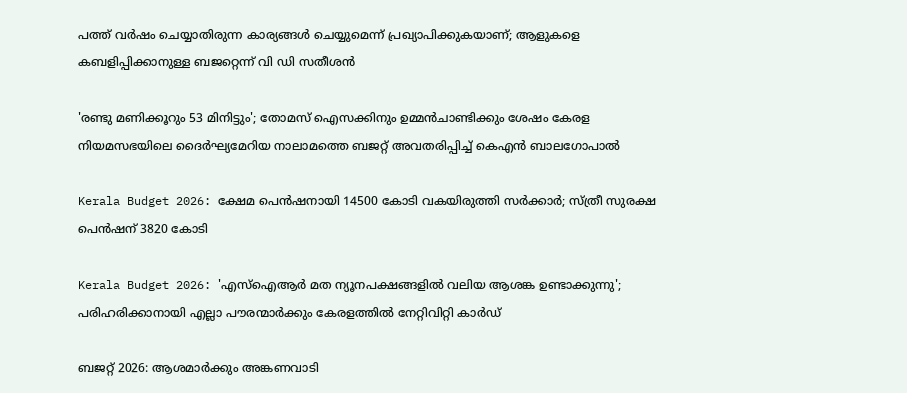പത്ത് വർഷം ചെയ്യാതിരുന്ന കാര്യങ്ങൾ ചെയ്യുമെന്ന് പ്രഖ്യാപിക്കുകയാണ്; ആളുകളെ കബളിപ്പിക്കാനുള്ള ബജറ്റെന്ന് വി ഡി സതീശൻ

'രണ്ടു മണിക്കൂറും 53 മിനിട്ടും'; തോമസ് ഐസക്കിനും ഉമ്മൻചാണ്ടിക്കും ശേഷം കേരള നിയമസഭയിലെ ദൈര്‍ഘ്യമേറിയ നാലാമത്തെ ബജറ്റ് അവതരിപ്പിച്ച് കെഎൻ ബാലഗോപാൽ

Kerala Budget 2026: ക്ഷേമ പെൻഷനായി 14500 കോടി വകയിരുത്തി സർക്കാർ; സ്ത്രീ സുരക്ഷ പെൻഷന് 3820 കോടി

Kerala Budget 2026: 'എസ്ഐആർ മത ന്യൂനപക്ഷങ്ങളിൽ വലിയ ആശങ്ക ഉണ്ടാക്കുന്നു'; പരിഹരിക്കാനായി എല്ലാ പൗരന്മാർക്കും കേരളത്തിൽ നേറ്റിവിറ്റി കാർഡ്

ബജറ്റ് 2026: ആശമാർക്കും അങ്കണവാടി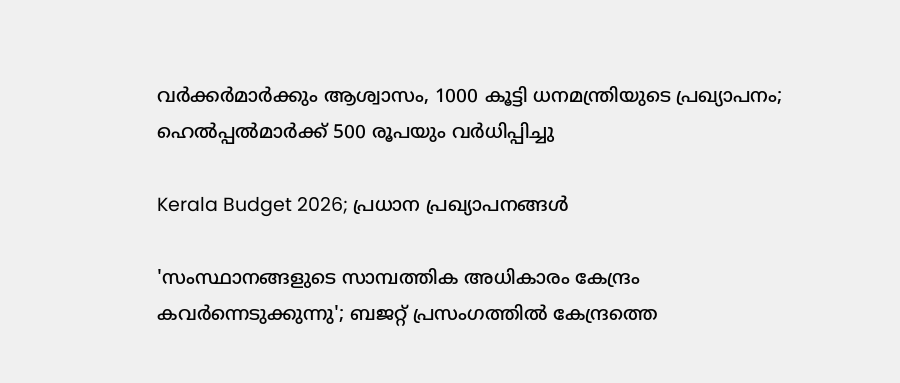വർക്കർമാർക്കും ആശ്വാസം, 1000 കൂട്ടി ധനമന്ത്രിയുടെ പ്രഖ്യാപനം; ഹെൽപ്പൽമാർക്ക് 500 രൂപയും വർധിപ്പിച്ചു

Kerala Budget 2026; പ്രധാന പ്രഖ്യാപനങ്ങൾ

'സംസ്ഥാനങ്ങളുടെ സാമ്പത്തിക അധികാരം കേന്ദ്രം കവര്‍ന്നെടുക്കുന്നു'; ബജറ്റ് പ്രസംഗത്തില്‍ കേന്ദ്രത്തെ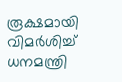രൂക്ഷമായി വിമര്‍ശിച്ച് ധനമന്ത്രി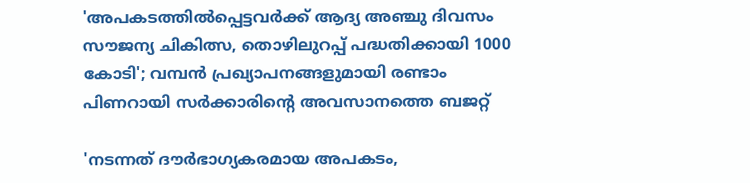'അപകടത്തിൽപ്പെട്ടവർക്ക് ആദ്യ അഞ്ചു ദിവസം സൗജന്യ ചികിത്സ, തൊഴിലുറപ്പ് പദ്ധതിക്കായി 1000 കോടി'; വമ്പൻ പ്രഖ്യാപനങ്ങളുമായി രണ്ടാം പിണറായി സർക്കാരിൻ്റെ അവസാനത്തെ ബജറ്റ്

'നടന്നത് ദൗര്‍ഭാഗ്യകരമായ അപകടം,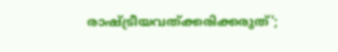രാഷ്ട്രീയവത്ക്കരിക്കരുത്';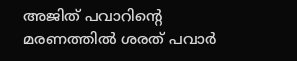അജിത് പവാറിന്റെ മരണത്തില്‍ ശരത് പവാർ